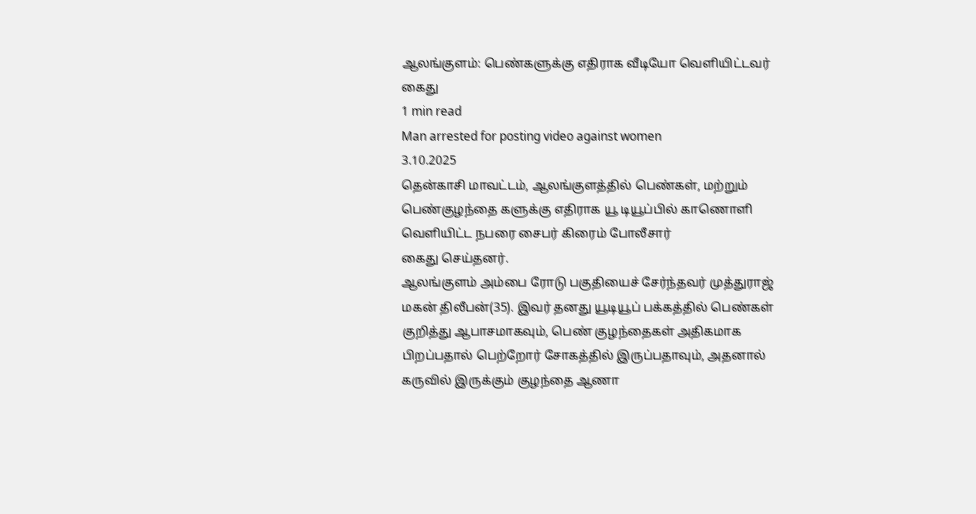ஆலங்குளம்: பெண்களுக்கு எதிராக வீடியோ வெளியிட்டவர் கைது
1 min read
Man arrested for posting video against women
3.10.2025
தென்காசி மாவட்டம், ஆலங்குளத்தில் பெண்கள், மற்றும் பெண்குழந்தை களுக்கு எதிராக யூ டியூப்பில் காணொளி வெளியிட்ட நபரை சைபர் கிரைம் போலீசார்
கைது செய்தனர்.
ஆலங்குளம் அம்பை ரோடு பகுதியைச் சேர்ந்தவர் முத்துராஜ் மகன் திலீபன்(35). இவர் தனது யூடியூப் பக்கத்தில் பெண்கள் குறித்து ஆபாசமாகவும், பெண் குழந்தைகள் அதிகமாக பிறப்பதால் பெற்றோர் சோகத்தில் இருப்பதாவும், அதனால் கருவில் இருக்கும் குழந்தை ஆணா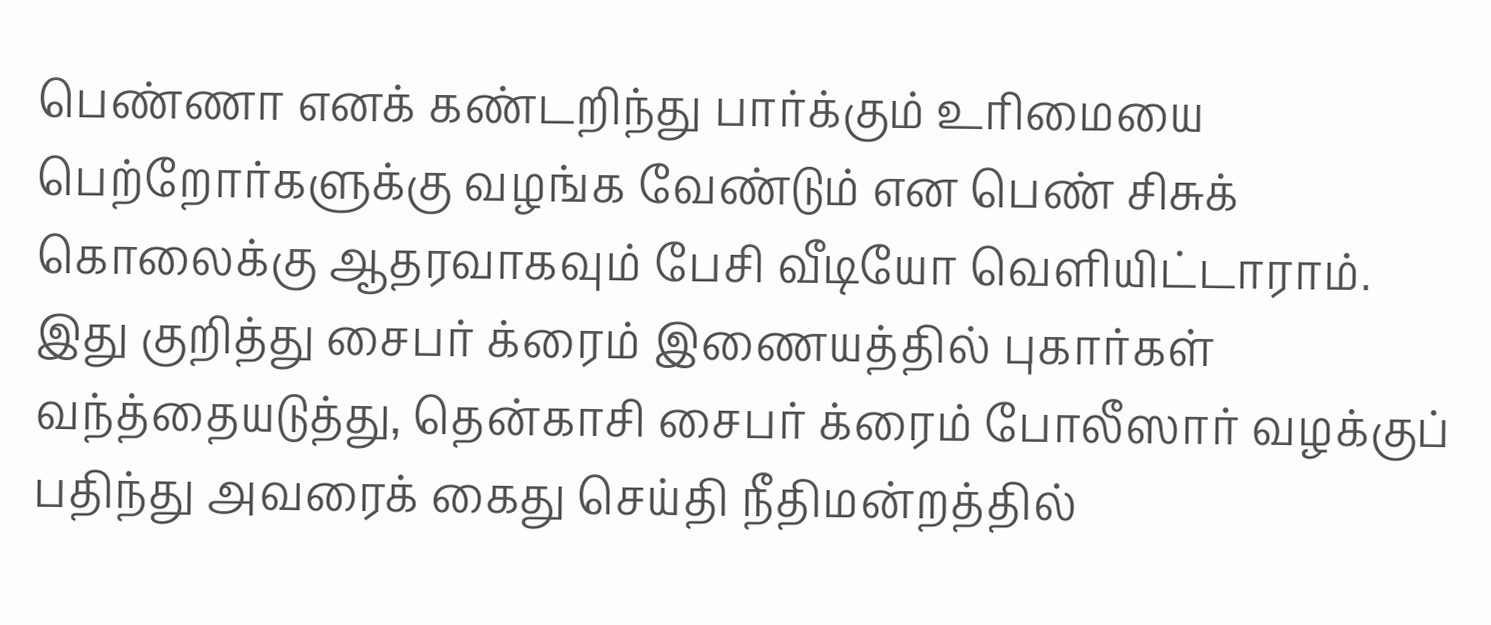பெண்ணா எனக் கண்டறிந்து பார்க்கும் உரிமையை பெற்றோர்களுக்கு வழங்க வேண்டும் என பெண் சிசுக் கொலைக்கு ஆதரவாகவும் பேசி வீடியோ வெளியிட்டாராம்.
இது குறித்து சைபர் க்ரைம் இணையத்தில் புகார்கள் வந்த்தையடுத்து, தென்காசி சைபர் க்ரைம் போலீஸார் வழக்குப் பதிந்து அவரைக் கைது செய்தி நீதிமன்றத்தில்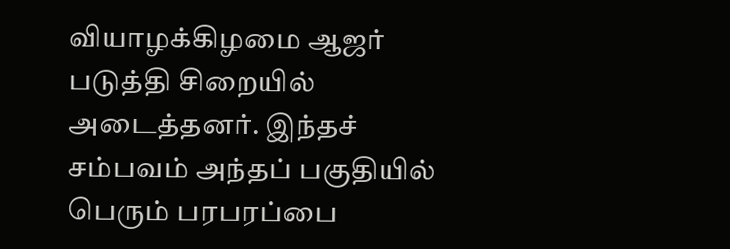வியாழக்கிழமை ஆஜர் படுத்தி சிறையில் அடைத்தனர். இந்தச் சம்பவம் அந்தப் பகுதியில் பெரும் பரபரப்பை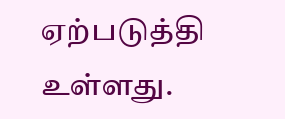ஏற்படுத்தி உள்ளது.